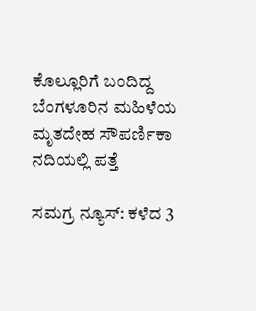ಕೊಲ್ಲೂರಿಗೆ ಬಂದಿದ್ದ ಬೆಂಗಳೂರಿನ ‌ಮಹಿಳೆಯ ಮೃತದೇಹ ಸೌಪರ್ಣಿಕಾ ನದಿಯಲ್ಲಿ ಪತ್ತೆ

ಸಮಗ್ರ ನ್ಯೂಸ್: ಕಳೆದ 3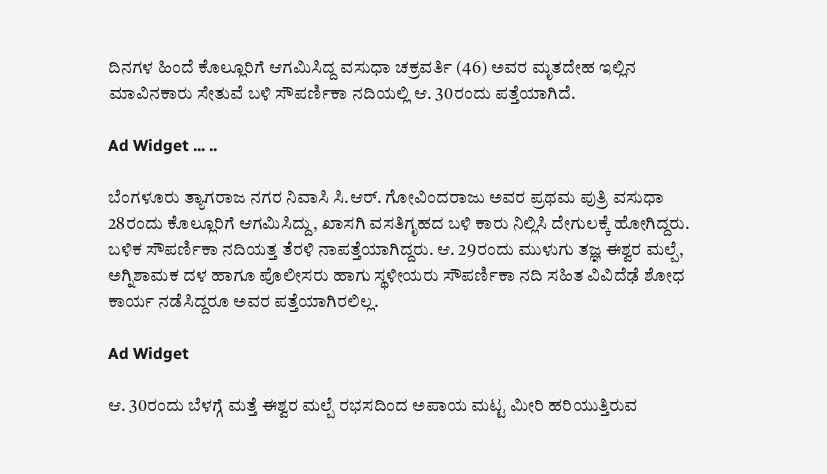ದಿನಗಳ ಹಿಂದೆ ಕೊಲ್ಲೂರಿಗೆ ಆಗಮಿಸಿದ್ದ ವಸುಧಾ ಚಕ್ರವರ್ತಿ (46) ಅವರ ಮೃತದೇಹ ಇಲ್ಲಿನ ಮಾವಿನಕಾರು ಸೇತುವೆ ಬಳಿ ಸೌಪರ್ಣಿಕಾ ನದಿಯಲ್ಲಿ ಆ. 30ರಂದು ಪತ್ತೆಯಾಗಿದೆ.

Ad Widget ... ..

ಬೆಂಗಳೂರು ತ್ಯಾಗರಾಜ ನಗರ ನಿವಾಸಿ ಸಿ.ಆರ್‌. ಗೋವಿಂದರಾಜು ಅವರ ಪ್ರಥಮ ಪುತ್ರಿ ವಸುಧಾ 28ರಂದು ಕೊಲ್ಲೂರಿಗೆ ಆಗಮಿಸಿದ್ದು, ಖಾಸಗಿ ವಸತಿಗೃಹದ ಬಳಿ ಕಾರು ನಿಲ್ಲಿಸಿ ದೇಗುಲಕ್ಕೆ ಹೋಗಿದ್ದರು. ಬಳಿಕ ಸೌಪರ್ಣಿಕಾ ನದಿಯತ್ತ ತೆರಳಿ ನಾಪತ್ತೆಯಾಗಿದ್ದರು. ಆ. 29ರಂದು ಮುಳುಗು ತಜ್ಞ ಈಶ್ವರ ಮಲ್ಪೆ, ಅಗ್ನಿಶಾಮಕ ದಳ ಹಾಗೂ ಪೊಲೀಸರು ಹಾಗು ಸ್ಥಳೀಯರು ಸೌಪರ್ಣಿಕಾ ನದಿ ಸಹಿತ ವಿವಿದೆಢೆ ಶೋಧ ಕಾರ್ಯ ನಡೆಸಿದ್ದರೂ ಅವರ ಪತ್ತೆಯಾಗಿರಲಿಲ್ಲ.

Ad Widget

ಆ. 30ರಂದು ಬೆಳಗ್ಗೆ ಮತ್ತೆ ಈಶ್ವರ ಮಲ್ಪೆ ರಭಸದಿಂದ ಅಪಾಯ ಮಟ್ಟ ಮೀರಿ ಹರಿಯುತ್ತಿರುವ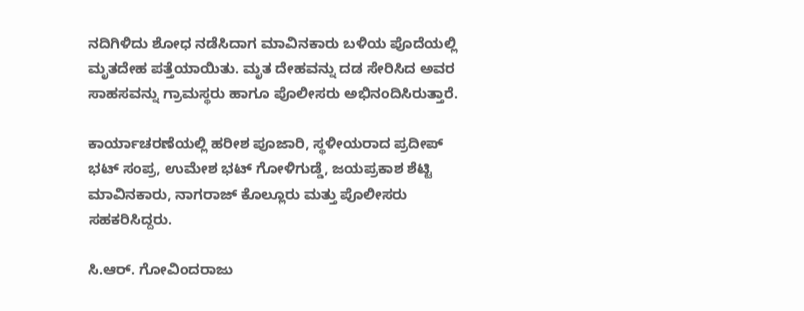ನದಿಗಿಳಿದು ಶೋಧ ನಡೆಸಿದಾಗ ಮಾವಿನಕಾರು ಬಳಿಯ ಪೊದೆಯಲ್ಲಿ ಮೃತದೇಹ ಪತ್ತೆಯಾಯಿತು. ಮೃತ ದೇಹವನ್ನು ದಡ ಸೇರಿಸಿದ ಅವರ ಸಾಹಸವನ್ನು ಗ್ರಾಮಸ್ಥರು ಹಾಗೂ ಪೊಲೀಸರು ಅಭಿನಂದಿಸಿರುತ್ತಾರೆ.

ಕಾರ್ಯಾಚರಣೆಯಲ್ಲಿ ಹರೀಶ ಪೂಜಾರಿ, ಸ್ಥಳೀಯರಾದ ಪ್ರದೀಪ್‌ ಭಟ್‌ ಸಂಪ್ರ, ಉಮೇಶ ಭಟ್‌ ಗೋಳಿಗುಡ್ಡೆ, ಜಯಪ್ರಕಾಶ ಶೆಟ್ಟಿ ಮಾವಿನಕಾರು, ನಾಗರಾಜ್‌ ಕೊಲ್ಲೂರು ಮತ್ತು ಪೊಲೀಸರು ಸಹಕರಿಸಿದ್ದರು.

ಸಿ.ಆರ್‌. ಗೋವಿಂದರಾಜು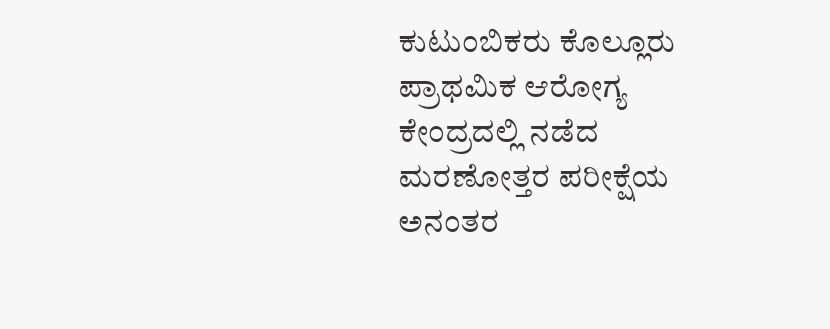ಕುಟುಂಬಿಕರು ಕೊಲ್ಲೂರು ಪ್ರಾಥಮಿಕ ಆರೋಗ್ಯ ಕೇಂದ್ರದಲ್ಲಿ ನಡೆದ ಮರಣೋತ್ತರ ಪರೀಕ್ಷೆಯ ಅನಂತರ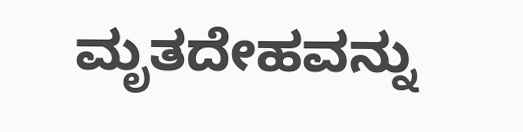ಮೃತದೇಹವನ್ನು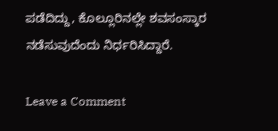ಪಡೆದಿದ್ದು, ಕೊಲ್ಲೂರಿನಲ್ಲೇ ಶವಸಂಸ್ಕಾರ ನಡೆಸುವುದೆಂದು ನಿರ್ಧರಿಸಿದ್ದಾರೆ.

Leave a Comment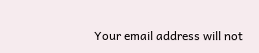Your email address will not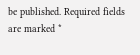be published. Required fields are marked *